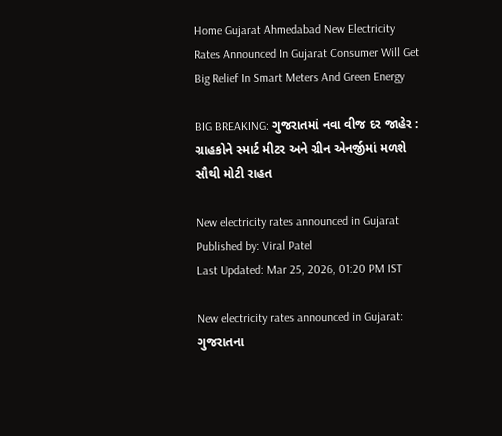Home Gujarat Ahmedabad New Electricity Rates Announced In Gujarat Consumer Will Get Big Relief In Smart Meters And Green Energy

BIG BREAKING: ગુજરાતમાં નવા વીજ દર જાહેર : ગ્રાહકોને સ્માર્ટ મીટર અને ગ્રીન એનર્જીમાં મળશે સૌથી મોટી રાહત

New electricity rates announced in Gujarat
Published by: Viral Patel
Last Updated: Mar 25, 2026, 01:20 PM IST

New electricity rates announced in Gujarat: ગુજરાતના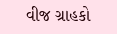વીજ ગ્રાહકો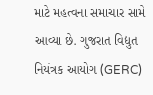માટે મહત્વના સમાચાર સામે આવ્યા છે. ગુજરાત વિદ્યુત નિયંત્રક આયોગ (GERC)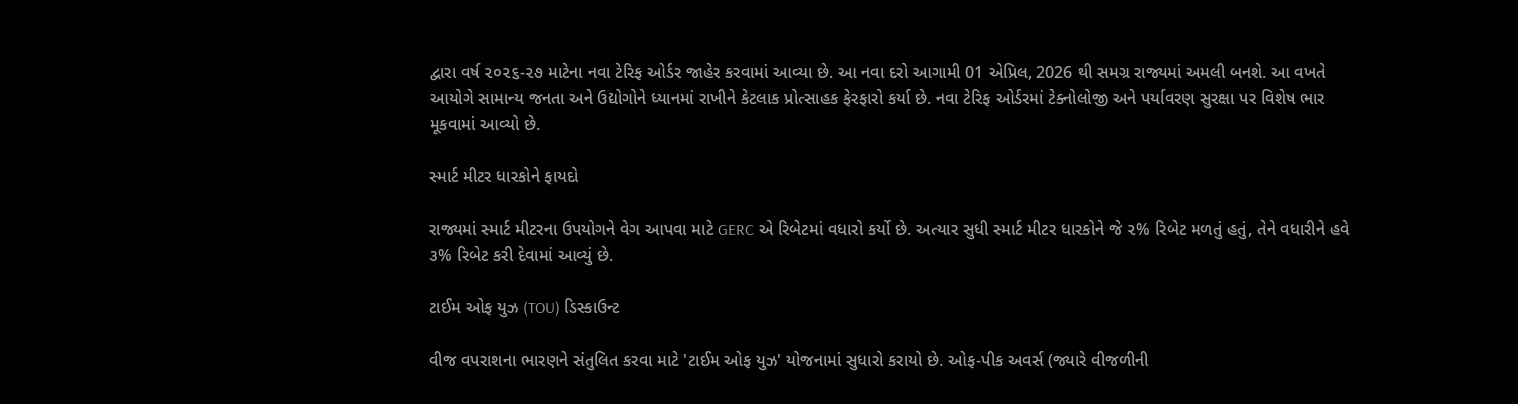દ્વારા વર્ષ ૨૦૨૬-૨૭ માટેના નવા ટેરિફ ઓર્ડર જાહેર કરવામાં આવ્યા છે. આ નવા દરો આગામી 01 એપ્રિલ, 2026 થી સમગ્ર રાજ્યમાં અમલી બનશે. આ વખતે આયોગે સામાન્ય જનતા અને ઉદ્યોગોને ધ્યાનમાં રાખીને કેટલાક પ્રોત્સાહક ફેરફારો કર્યા છે. નવા ટેરિફ ઓર્ડરમાં ટેક્નોલોજી અને પર્યાવરણ સુરક્ષા પર વિશેષ ભાર મૂકવામાં આવ્યો છે.

સ્માર્ટ મીટર ધારકોને ફાયદો

રાજ્યમાં સ્માર્ટ મીટરના ઉપયોગને વેગ આપવા માટે GERC એ રિબેટમાં વધારો કર્યો છે. અત્યાર સુધી સ્માર્ટ મીટર ધારકોને જે ૨% રિબેટ મળતું હતું, તેને વધારીને હવે ૩% રિબેટ કરી દેવામાં આવ્યું છે.

ટાઈમ ઓફ યુઝ (TOU) ડિસ્કાઉન્ટ

વીજ વપરાશના ભારણને સંતુલિત કરવા માટે 'ટાઈમ ઓફ યુઝ' યોજનામાં સુધારો કરાયો છે. ઓફ-પીક અવર્સ (જ્યારે વીજળીની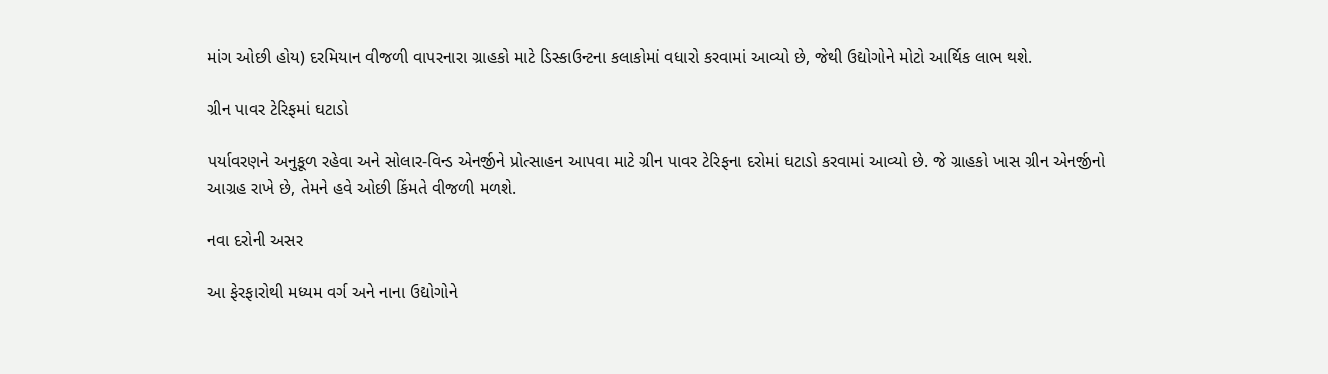માંગ ઓછી હોય) દરમિયાન વીજળી વાપરનારા ગ્રાહકો માટે ડિસ્કાઉન્ટના કલાકોમાં વધારો કરવામાં આવ્યો છે, જેથી ઉદ્યોગોને મોટો આર્થિક લાભ થશે.

ગ્રીન પાવર ટેરિફમાં ઘટાડો

પર્યાવરણને અનુકૂળ રહેવા અને સોલાર-વિન્ડ એનર્જીને પ્રોત્સાહન આપવા માટે ગ્રીન પાવર ટેરિફના દરોમાં ઘટાડો કરવામાં આવ્યો છે. જે ગ્રાહકો ખાસ ગ્રીન એનર્જીનો આગ્રહ રાખે છે, તેમને હવે ઓછી કિંમતે વીજળી મળશે.

નવા દરોની અસર

આ ફેરફારોથી મધ્યમ વર્ગ અને નાના ઉદ્યોગોને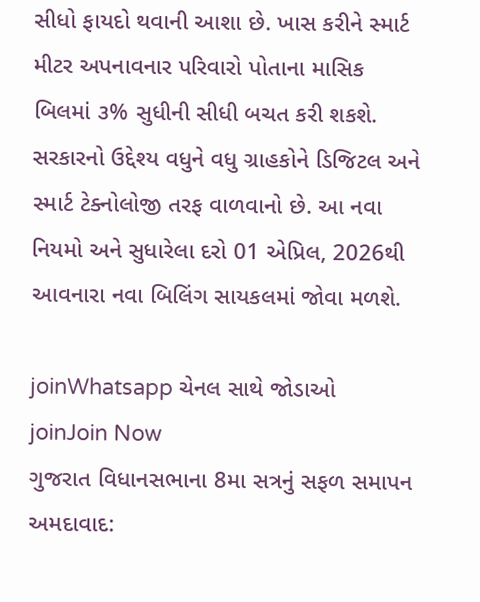સીધો ફાયદો થવાની આશા છે. ખાસ કરીને સ્માર્ટ મીટર અપનાવનાર પરિવારો પોતાના માસિક બિલમાં ૩% સુધીની સીધી બચત કરી શકશે. સરકારનો ઉદ્દેશ્ય વધુને વધુ ગ્રાહકોને ડિજિટલ અને સ્માર્ટ ટેક્નોલોજી તરફ વાળવાનો છે. આ નવા નિયમો અને સુધારેલા દરો 01 એપ્રિલ, 2026થી આવનારા નવા બિલિંગ સાયકલમાં જોવા મળશે.

joinWhatsapp ચેનલ સાથે જોડાઓ
joinJoin Now
ગુજરાત વિધાનસભાના 8મા સત્રનું સફળ સમાપન
અમદાવાદ: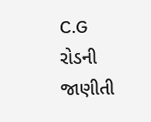C.G રોડની જાણીતી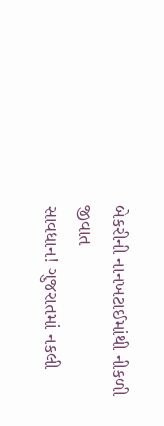બેકરીની નાનખટાઈમાંથી નીકળી જીવાત
સાવધાન! ગુજરાતમાં નકલી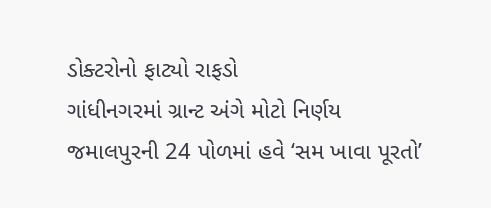ડોક્ટરોનો ફાટ્યો રાફડો
ગાંધીનગરમાં ગ્રાન્ટ અંગે મોટો નિર્ણય
જમાલપુરની 24 પોળમાં હવે ‘સમ ખાવા પૂરતો’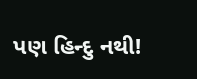પણ હિન્દુ નથી!